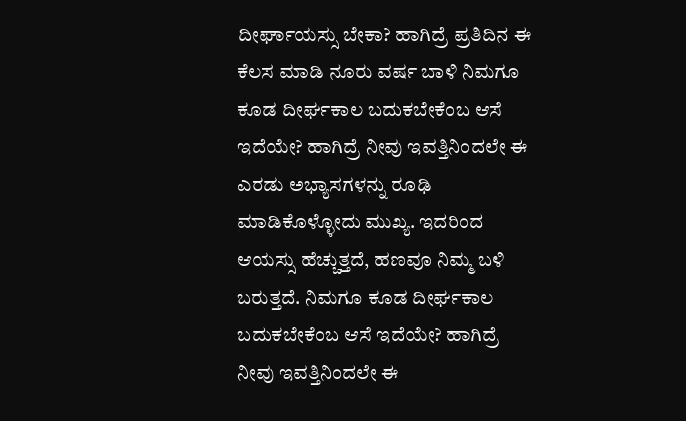ದೀರ್ಘಾಯಸ್ಸು ಬೇಕಾ? ಹಾಗಿದ್ರೆ ಪ್ರತಿದಿನ ಈ ಕೆಲಸ ಮಾಡಿ ನೂರು ವರ್ಷ ಬಾಳಿ ನಿಮಗೂ ಕೂಡ ದೀರ್ಘಕಾಲ ಬದುಕಬೇಕೆಂಬ ಆಸೆ ಇದೆಯೇ? ಹಾಗಿದ್ರೆ ನೀವು ಇವತ್ತಿನಿಂದಲೇ ಈ ಎರಡು ಅಭ್ಯಾಸಗಳನ್ನು ರೂಢಿ ಮಾಡಿಕೊಳ್ಳೋದು ಮುಖ್ಯ. ಇದರಿಂದ ಆಯಸ್ಸು ಹೆಚ್ಚುತ್ತದೆ, ಹಣವೂ ನಿಮ್ಮ ಬಳಿ ಬರುತ್ತದೆ. ನಿಮಗೂ ಕೂಡ ದೀರ್ಘಕಾಲ ಬದುಕಬೇಕೆಂಬ ಆಸೆ ಇದೆಯೇ? ಹಾಗಿದ್ರೆ ನೀವು ಇವತ್ತಿನಿಂದಲೇ ಈ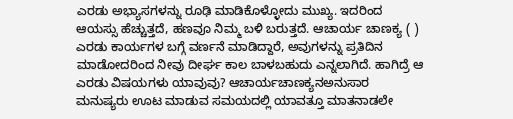ಎರಡು ಅಭ್ಯಾಸಗಳನ್ನು ರೂಢಿ ಮಾಡಿಕೊಳ್ಳೋದು ಮುಖ್ಯ. ಇದರಿಂದ ಆಯಸ್ಸು ಹೆಚ್ಚುತ್ತದೆ, ಹಣವೂ ನಿಮ್ಮ ಬಳಿ ಬರುತ್ತದೆ. ಆಚಾರ್ಯ ಚಾಣಕ್ಯ ( ) ಎರಡು ಕಾರ್ಯಗಳ ಬಗ್ಗೆ ವರ್ಣನೆ ಮಾಡಿದ್ದಾರೆ, ಅವುಗಳನ್ನು ಪ್ರತಿದಿನ ಮಾಡೋದರಿಂದ ನೀವು ದೀರ್ಘ ಕಾಲ ಬಾಳಬಹುದು ಎನ್ನಲಾಗಿದೆ. ಹಾಗಿದ್ರೆ ಆ ಎರಡು ವಿಷಯಗಳು ಯಾವುವು? ಆಚಾರ್ಯಚಾಣಕ್ಯನಅನುಸಾರ ಮನುಷ್ಯರು ಊಟ ಮಾಡುವ ಸಮಯದಲ್ಲಿ ಯಾವತ್ತೂ ಮಾತನಾಡಲೇ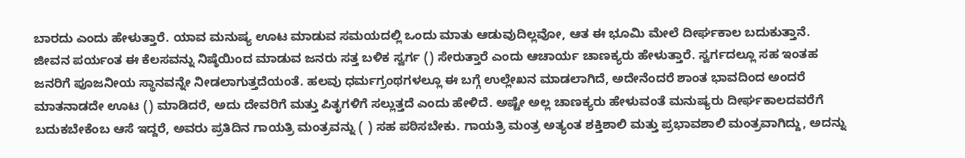ಬಾರದು ಎಂದು ಹೇಳುತ್ತಾರೆ. ಯಾವ ಮನುಷ್ಯ ಊಟ ಮಾಡುವ ಸಮಯದಲ್ಲಿ ಒಂದು ಮಾತು ಆಡುವುದಿಲ್ಲವೋ, ಆತ ಈ ಭೂಮಿ ಮೇಲೆ ದೀರ್ಘಕಾಲ ಬದುಕುತ್ತಾನೆ. ಜೀವನ ಪರ್ಯಂತ ಈ ಕೆಲಸವನ್ನು ನಿಷ್ಠೆಯಿಂದ ಮಾಡುವ ಜನರು ಸತ್ತ ಬಳಿಕ ಸ್ವರ್ಗ () ಸೇರುತ್ತಾರೆ ಎಂದು ಆಚಾರ್ಯ ಚಾಣಕ್ಯರು ಹೇಳುತ್ತಾರೆ. ಸ್ವರ್ಗದಲ್ಲೂ ಸಹ ಇಂತಹ ಜನರಿಗೆ ಪೂಜನೀಯ ಸ್ಥಾನವನ್ನೇ ನೀಡಲಾಗುತ್ತದೆಯಂತೆ. ಹಲವು ಧರ್ಮಗ್ರಂಥಗಳಲ್ಲೂ ಈ ಬಗ್ಗೆ ಉಲ್ಲೇಖನ ಮಾಡಲಾಗಿದೆ, ಅದೇನೆಂದರೆ ಶಾಂತ ಭಾವದಿಂದ ಅಂದರೆ ಮಾತನಾಡದೇ ಊಟ () ಮಾಡಿದರೆ, ಅದು ದೇವರಿಗೆ ಮತ್ತು ಪಿತೃಗಳಿಗೆ ಸಲ್ಲುತ್ತದೆ ಎಂದು ಹೇಳಿದೆ. ಅಷ್ಟೇ ಅಲ್ಲ ಚಾಣಕ್ಯರು ಹೇಳುವಂತೆ ಮನುಷ್ಯರು ದೀರ್ಘಕಾಲದವರೆಗೆ ಬದುಕಬೇಕೆಂಬ ಆಸೆ ಇದ್ದರೆ, ಅವರು ಪ್ರತಿದಿನ ಗಾಯತ್ರಿ ಮಂತ್ರವನ್ನು ( ) ಸಹ ಪಠಿಸಬೇಕು. ಗಾಯತ್ರಿ ಮಂತ್ರ ಅತ್ಯಂತ ಶಕ್ತಿಶಾಲಿ ಮತ್ತು ಪ್ರಭಾವಶಾಲಿ ಮಂತ್ರವಾಗಿದ್ದು, ಅದನ್ನು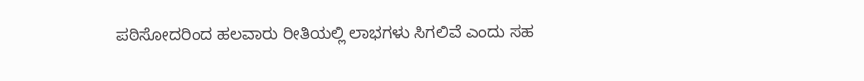ಪಠಿಸೋದರಿಂದ ಹಲವಾರು ರೀತಿಯಲ್ಲಿ ಲಾಭಗಳು ಸಿಗಲಿವೆ ಎಂದು ಸಹ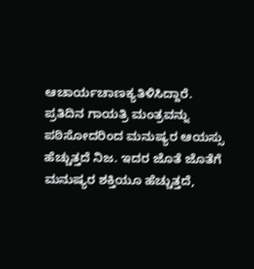ಆಚಾರ್ಯಚಾಣಕ್ಯತಿಳಿಸಿದ್ದಾರೆ. ಪ್ರತಿದಿನ ಗಾಯತ್ರಿ ಮಂತ್ರವನ್ನು ಪಠಿಸೋದರಿಂದ ಮನುಷ್ಯರ ಆಯಸ್ಸು ಹೆಚ್ಚುತ್ತದೆ ನಿಜ. ಇದರ ಜೊತೆ ಜೊತೆಗೆ ಮನುಷ್ಯರ ಶಕ್ತಿಯೂ ಹೆಚ್ಚುತ್ತದೆ,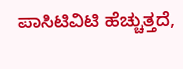ಪಾಸಿಟಿವಿಟಿ ಹೆಚ್ಚುತ್ತದೆ,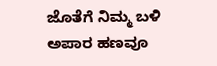ಜೊತೆಗೆ ನಿಮ್ಮ ಬಳಿ ಅಪಾರ ಹಣವೂ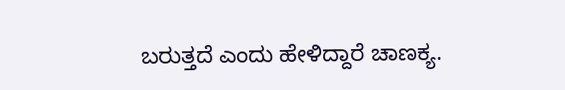ಬರುತ್ತದೆ ಎಂದು ಹೇಳಿದ್ದಾರೆ ಚಾಣಕ್ಯ.